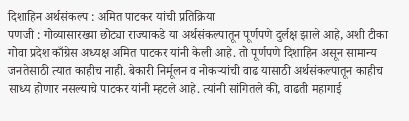दिशाहिन अर्थसंकल्प : अमित पाटकर यांची प्रतिक्रिया
पणजी : गोव्यासारख्या छोट्या राज्याकडे या अर्थसंकल्पातून पूर्णपणे दुर्लक्ष झाले आहे, अशी टीका गोवा प्रदेश काँग्रेस अध्यक्ष अमित पाटकर यांनी केली आहे. तो पूर्णपणे दिशाहिन असून सामान्य जनतेसाठी त्यात काहीच नाही. बेकारी निर्मूलन व नोकऱ्यांची वाढ यासाठी अर्थसंकल्पातून काहीच साध्य होणार नसल्याचे पाटकर यांनी म्हटले आहे. त्यांनी सांगितले की, वाढती महागाई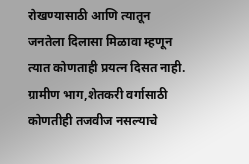रोखण्यासाठी आणि त्यातून जनतेला दिलासा मिळावा म्हणून त्यात कोणताही प्रयत्न दिसत नाही. ग्रामीण भाग,शेतकरी वर्गासाठी कोणतीही तजवीज नसल्याचे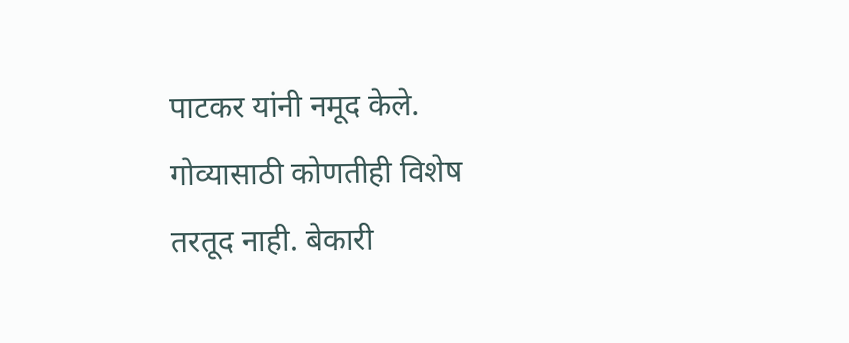पाटकर यांनी नमूद केले.
गोव्यासाठी कोणतीही विशेष तरतूद नाही. बेकारी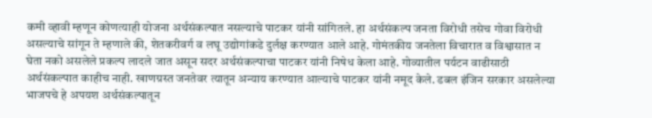कमी व्हावी म्हणून कोणत्याही योजना अर्थसंकल्पात नसल्याचे पाटकर यांनी सांगितले. हा अर्थसंकल्प जनता विरोधी तसेच गोवा विरोधी असल्याचे सांगून ते म्हणाले की, शेतकरीवर्ग व लघू उद्योगांकडे दुर्लक्ष करण्यात आले आहे. गोमंतकीय जनतेला विचारात व विश्वासात न घेता नको असलेले प्रकल्प लादले जात असून सदर अर्थसंकल्पाचा पाटकर यांनी निषेध केला आहे. गोव्यातील पर्यटन वाढीसाठी अर्थसंकल्पात काहीच नाही. खाणग्रस्त जनतेवर त्यातून अन्याय करण्यात आल्याचे पाटकर यांनी नमूद केले. डबल इंजिन सरकार असलेल्या भाजपचे हे अपयश अर्थसंकल्पातून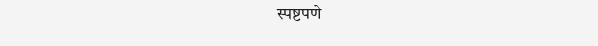स्पष्टपणे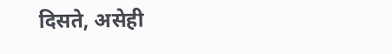दिसते, असेही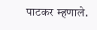पाटकर म्हणाले.